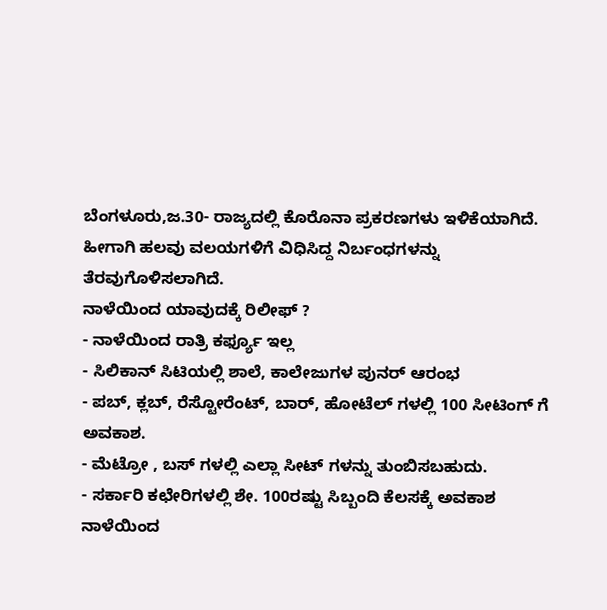ಬೆಂಗಳೂರು,ಜ.30- ರಾಜ್ಯದಲ್ಲಿ ಕೊರೊನಾ ಪ್ರಕರಣಗಳು ಇಳಿಕೆಯಾಗಿದೆ. ಹೀಗಾಗಿ ಹಲವು ವಲಯಗಳಿಗೆ ವಿಧಿಸಿದ್ದ ನಿರ್ಬಂಧಗಳನ್ನು ತೆರವುಗೊಳಿಸಲಾಗಿದೆ.
ನಾಳೆಯಿಂದ ಯಾವುದಕ್ಕೆ ರಿಲೀಫ್ ?
- ನಾಳೆಯಿಂದ ರಾತ್ರಿ ಕರ್ಫ್ಯೂ ಇಲ್ಲ
- ಸಿಲಿಕಾನ್ ಸಿಟಿಯಲ್ಲಿ ಶಾಲೆ, ಕಾಲೇಜುಗಳ ಪುನರ್ ಆರಂಭ
- ಪಬ್, ಕ್ಲಬ್, ರೆಸ್ಟೋರೆಂಟ್, ಬಾರ್, ಹೋಟೆಲ್ ಗಳಲ್ಲಿ 100 ಸೀಟಿಂಗ್ ಗೆ ಅವಕಾಶ.
- ಮೆಟ್ರೋ , ಬಸ್ ಗಳಲ್ಲಿ ಎಲ್ಲಾ ಸೀಟ್ ಗಳನ್ನು ತುಂಬಿಸಬಹುದು.
- ಸರ್ಕಾರಿ ಕಛೇರಿಗಳಲ್ಲಿ ಶೇ. 100ರಷ್ಟು ಸಿಬ್ಬಂದಿ ಕೆಲಸಕ್ಕೆ ಅವಕಾಶ
ನಾಳೆಯಿಂದ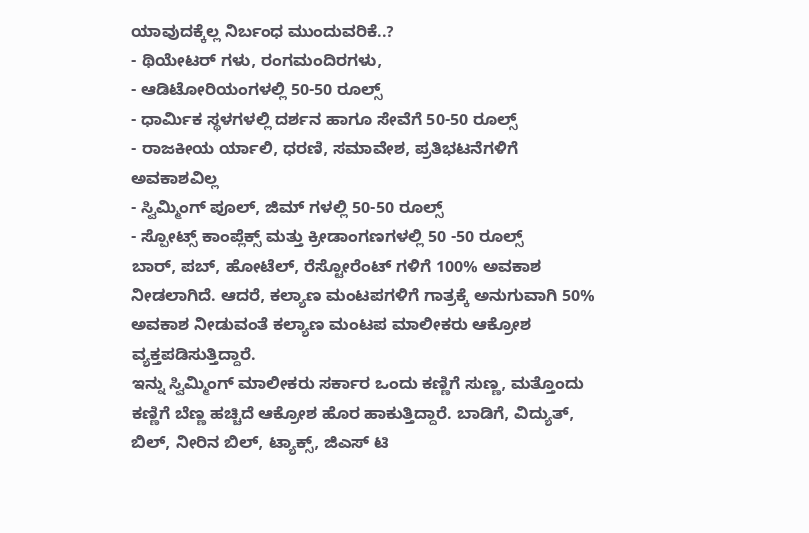ಯಾವುದಕ್ಕೆಲ್ಲ ನಿರ್ಬಂಧ ಮುಂದುವರಿಕೆ..?
- ಥಿಯೇಟರ್ ಗಳು, ರಂಗಮಂದಿರಗಳು,
- ಆಡಿಟೋರಿಯಂಗಳಲ್ಲಿ 50-50 ರೂಲ್ಸ್
- ಧಾರ್ಮಿಕ ಸ್ಥಳಗಳಲ್ಲಿ ದರ್ಶನ ಹಾಗೂ ಸೇವೆಗೆ 50-50 ರೂಲ್ಸ್
- ರಾಜಕೀಯ ರ್ಯಾಲಿ, ಧರಣಿ, ಸಮಾವೇಶ, ಪ್ರತಿಭಟನೆಗಳಿಗೆ ಅವಕಾಶವಿಲ್ಲ
- ಸ್ವಿಮ್ಮಿಂಗ್ ಪೂಲ್, ಜಿಮ್ ಗಳಲ್ಲಿ 50-50 ರೂಲ್ಸ್
- ಸ್ಪೋಟ್ಸ್ ಕಾಂಪ್ಲೆಕ್ಸ್ ಮತ್ತು ಕ್ರೀಡಾಂಗಣಗಳಲ್ಲಿ 50 -50 ರೂಲ್ಸ್
ಬಾರ್, ಪಬ್, ಹೋಟೆಲ್, ರೆಸ್ಟೋರೆಂಟ್ ಗಳಿಗೆ 100% ಅವಕಾಶ ನೀಡಲಾಗಿದೆ. ಆದರೆ, ಕಲ್ಯಾಣ ಮಂಟಪಗಳಿಗೆ ಗಾತ್ರಕ್ಕೆ ಅನುಗುವಾಗಿ 50% ಅವಕಾಶ ನೀಡುವಂತೆ ಕಲ್ಯಾಣ ಮಂಟಪ ಮಾಲೀಕರು ಆಕ್ರೋಶ ವ್ಯಕ್ತಪಡಿಸುತ್ತಿದ್ದಾರೆ.
ಇನ್ನು ಸ್ವಿಮ್ಮಿಂಗ್ ಮಾಲೀಕರು ಸರ್ಕಾರ ಒಂದು ಕಣ್ಣಿಗೆ ಸುಣ್ಣ, ಮತ್ತೊಂದು ಕಣ್ಣಿಗೆ ಬೆಣ್ಣ ಹಚ್ಚಿದೆ ಆಕ್ರೋಶ ಹೊರ ಹಾಕುತ್ತಿದ್ದಾರೆ. ಬಾಡಿಗೆ, ವಿದ್ಯುತ್, ಬಿಲ್, ನೀರಿನ ಬಿಲ್, ಟ್ಯಾಕ್ಸ್, ಜಿಎಸ್ ಟಿ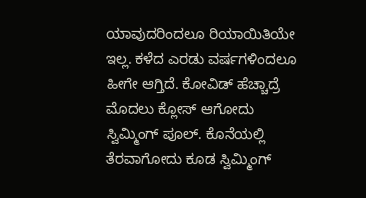ಯಾವುದರಿಂದಲೂ ರಿಯಾಯಿತಿಯೇ ಇಲ್ಲ. ಕಳೆದ ಎರಡು ವರ್ಷಗಳಿಂದಲೂ ಹೀಗೇ ಆಗ್ತಿದೆ. ಕೋವಿಡ್ ಹೆಚ್ಚಾದ್ರೆ ಮೊದಲು ಕ್ಲೋಸ್ ಆಗೋದು ಸ್ವಿಮ್ಮಿಂಗ್ ಪೂಲ್. ಕೊನೆಯಲ್ಲಿ ತೆರವಾಗೋದು ಕೂಡ ಸ್ವಿಮ್ಮಿಂಗ್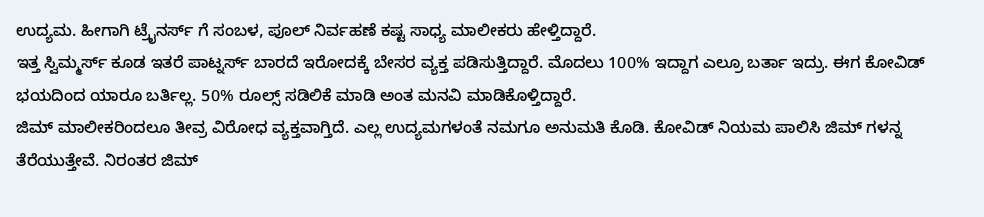ಉದ್ಯಮ. ಹೀಗಾಗಿ ಟ್ರೈನರ್ಸ್ ಗೆ ಸಂಬಳ, ಪೂಲ್ ನಿರ್ವಹಣೆ ಕಷ್ಟ ಸಾಧ್ಯ ಮಾಲೀಕರು ಹೇಳ್ತಿದ್ದಾರೆ.
ಇತ್ತ ಸ್ವಿಮ್ಮರ್ಸ್ ಕೂಡ ಇತರೆ ಪಾಟ್ನರ್ಸ್ ಬಾರದೆ ಇರೋದಕ್ಕೆ ಬೇಸರ ವ್ಯಕ್ತ ಪಡಿಸುತ್ತಿದ್ದಾರೆ. ಮೊದಲು 100% ಇದ್ದಾಗ ಎಲ್ರೂ ಬರ್ತಾ ಇದ್ರು. ಈಗ ಕೋವಿಡ್ ಭಯದಿಂದ ಯಾರೂ ಬರ್ತಿಲ್ಲ. 50% ರೂಲ್ಸ್ ಸಡಿಲಿಕೆ ಮಾಡಿ ಅಂತ ಮನವಿ ಮಾಡಿಕೊಳ್ತಿದ್ದಾರೆ.
ಜಿಮ್ ಮಾಲೀಕರಿಂದಲೂ ತೀವ್ರ ವಿರೋಧ ವ್ಯಕ್ತವಾಗ್ತಿದೆ. ಎಲ್ಲ ಉದ್ಯಮಗಳಂತೆ ನಮಗೂ ಅನುಮತಿ ಕೊಡಿ. ಕೋವಿಡ್ ನಿಯಮ ಪಾಲಿಸಿ ಜಿಮ್ ಗಳನ್ನ ತೆರೆಯುತ್ತೇವೆ. ನಿರಂತರ ಜಿಮ್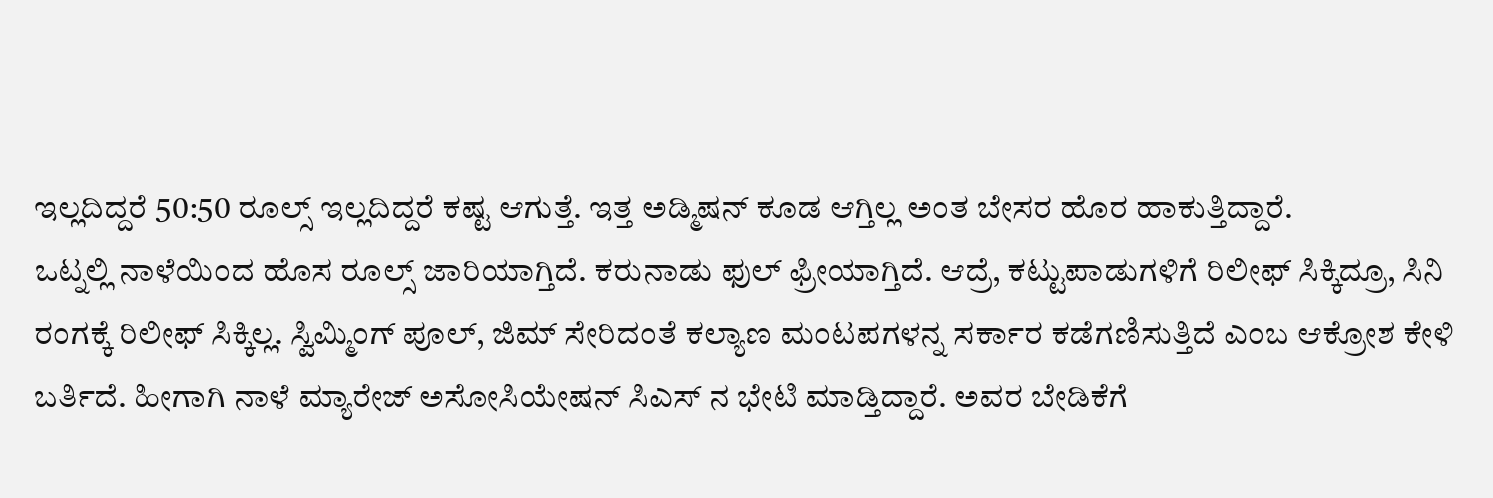ಇಲ್ಲದಿದ್ದರೆ 50:50 ರೂಲ್ಸ್ ಇಲ್ಲದಿದ್ದರೆ ಕಷ್ಟ ಆಗುತ್ತೆ. ಇತ್ತ ಅಡ್ಮಿಷನ್ ಕೂಡ ಆಗ್ತಿಲ್ಲ ಅಂತ ಬೇಸರ ಹೊರ ಹಾಕುತ್ತಿದ್ದಾರೆ.
ಒಟ್ನಲ್ಲಿ ನಾಳೆಯಿಂದ ಹೊಸ ರೂಲ್ಸ್ ಜಾರಿಯಾಗ್ತಿದೆ. ಕರುನಾಡು ಫುಲ್ ಫ್ರೀಯಾಗ್ತಿದೆ. ಆದ್ರೆ, ಕಟ್ಟುಪಾಡುಗಳಿಗೆ ರಿಲೀಫ್ ಸಿಕ್ಕಿದ್ರೂ, ಸಿನಿ ರಂಗಕ್ಕೆ ರಿಲೀಫ್ ಸಿಕ್ಕಿಲ್ಲ. ಸ್ವಿಮ್ಮಿಂಗ್ ಪೂಲ್, ಜಿಮ್ ಸೇರಿದಂತೆ ಕಲ್ಯಾಣ ಮಂಟಪಗಳನ್ನ ಸರ್ಕಾರ ಕಡೆಗಣಿಸುತ್ತಿದೆ ಎಂಬ ಆಕ್ರೋಶ ಕೇಳಿ ಬರ್ತಿದೆ. ಹೀಗಾಗಿ ನಾಳೆ ಮ್ಯಾರೇಜ್ ಅಸೋಸಿಯೇಷನ್ ಸಿಎಸ್ ನ ಭೇಟಿ ಮಾಡ್ತಿದ್ದಾರೆ. ಅವರ ಬೇಡಿಕೆಗೆ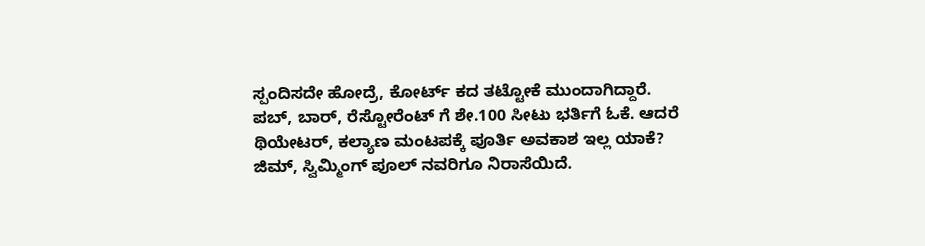ಸ್ಪಂದಿಸದೇ ಹೋದ್ರೆ, ಕೋರ್ಟ್ ಕದ ತಟ್ಟೋಕೆ ಮುಂದಾಗಿದ್ದಾರೆ.
ಪಬ್, ಬಾರ್, ರೆಸ್ಟೋರೆಂಟ್ ಗೆ ಶೇ.100 ಸೀಟು ಭರ್ತಿಗೆ ಓಕೆ. ಆದರೆ ಥಿಯೇಟರ್, ಕಲ್ಯಾಣ ಮಂಟಪಕ್ಕೆ ಪೂರ್ತಿ ಅವಕಾಶ ಇಲ್ಲ ಯಾಕೆ?
ಜಿಮ್, ಸ್ವಿಮ್ಮಿಂಗ್ ಪೂಲ್ ನವರಿಗೂ ನಿರಾಸೆಯಿದೆ.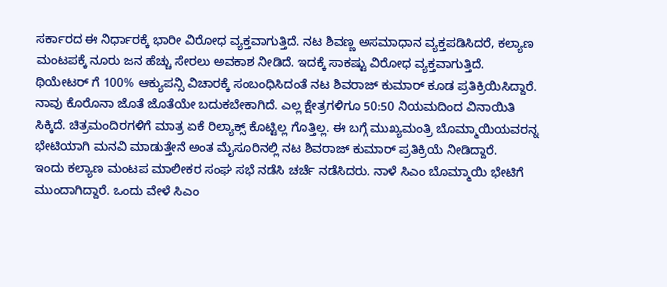ಸರ್ಕಾರದ ಈ ನಿರ್ಧಾರಕ್ಕೆ ಭಾರೀ ವಿರೋಧ ವ್ಯಕ್ತವಾಗುತ್ತಿದೆ. ನಟ ಶಿವಣ್ಣ ಅಸಮಾಧಾನ ವ್ಯಕ್ತಪಡಿಸಿದರೆ, ಕಲ್ಯಾಣ ಮಂಟಪಕ್ಕೆ ನೂರು ಜನ ಹೆಚ್ಚು ಸೇರಲು ಅವಕಾಶ ನೀಡಿದೆ. ಇದಕ್ಕೆ ಸಾಕಷ್ಟು ವಿರೋಧ ವ್ಯಕ್ತವಾಗುತ್ತಿದೆ.
ಥಿಯೇಟರ್ ಗೆ 100% ಆಕ್ಯುಪನ್ಸಿ ವಿಚಾರಕ್ಕೆ ಸಂಬಂಧಿಸಿದಂತೆ ನಟ ಶಿವರಾಜ್ ಕುಮಾರ್ ಕೂಡ ಪ್ರತಿಕ್ರಿಯಿಸಿದ್ದಾರೆ. ನಾವು ಕೊರೊನಾ ಜೊತೆ ಜೊತೆಯೇ ಬದುಕಬೇಕಾಗಿದೆ. ಎಲ್ಲ ಕ್ಷೇತ್ರಗಳಿಗೂ 50:50 ನಿಯಮದಿಂದ ವಿನಾಯಿತಿ ಸಿಕ್ಕಿದೆ. ಚಿತ್ರಮಂದಿರಗಳಿಗೆ ಮಾತ್ರ ಏಕೆ ರಿಲ್ಯಾಕ್ಸ್ ಕೊಟ್ಟಿಲ್ಲ ಗೊತ್ತಿಲ್ಲ. ಈ ಬಗ್ಗೆ ಮುಖ್ಯಮಂತ್ರಿ ಬೊಮ್ಮಾಯಿಯವರನ್ನ ಭೇಟಿಯಾಗಿ ಮನವಿ ಮಾಡುತ್ತೇನೆ ಅಂತ ಮೈಸೂರಿನಲ್ಲಿ ನಟ ಶಿವರಾಜ್ ಕುಮಾರ್ ಪ್ರತಿಕ್ರಿಯೆ ನೀಡಿದ್ದಾರೆ.
ಇಂದು ಕಲ್ಯಾಣ ಮಂಟಪ ಮಾಲೀಕರ ಸಂಘ ಸಭೆ ನಡೆಸಿ ಚರ್ಚೆ ನಡೆಸಿದರು. ನಾಳೆ ಸಿಎಂ ಬೊಮ್ಮಾಯಿ ಭೇಟಿಗೆ ಮುಂದಾಗಿದ್ದಾರೆ. ಒಂದು ವೇಳೆ ಸಿಎಂ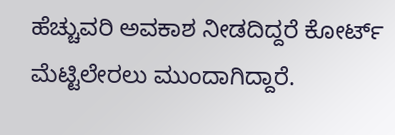ಹೆಚ್ಚುವರಿ ಅವಕಾಶ ನೀಡದಿದ್ದರೆ ಕೋರ್ಟ್ ಮೆಟ್ಟಿಲೇರಲು ಮುಂದಾಗಿದ್ದಾರೆ.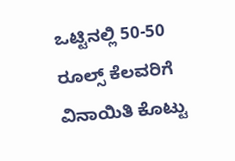ಒಟ್ಟಿನಲ್ಲಿ 50-50 ರೂಲ್ಸ್ ಕೆಲವರಿಗೆ ವಿನಾಯಿತಿ ಕೊಟ್ಟು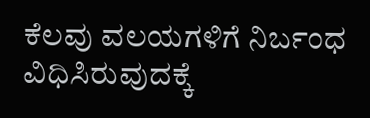ಕೆಲವು ವಲಯಗಳಿಗೆ ನಿರ್ಬಂಧ ವಿಧಿಸಿರುವುದಕ್ಕೆ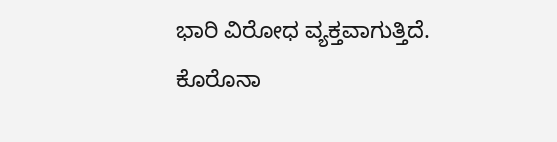ಭಾರಿ ವಿರೋಧ ವ್ಯಕ್ತವಾಗುತ್ತಿದೆ. ಕೊರೊನಾ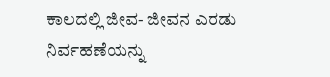ಕಾಲದಲ್ಲಿ ಜೀವ- ಜೀವನ ಎರಡು ನಿರ್ವಹಣೆಯನ್ನು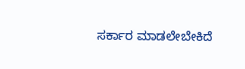ಸರ್ಕಾರ ಮಾಡಲೇಬೇಕಿದೆ